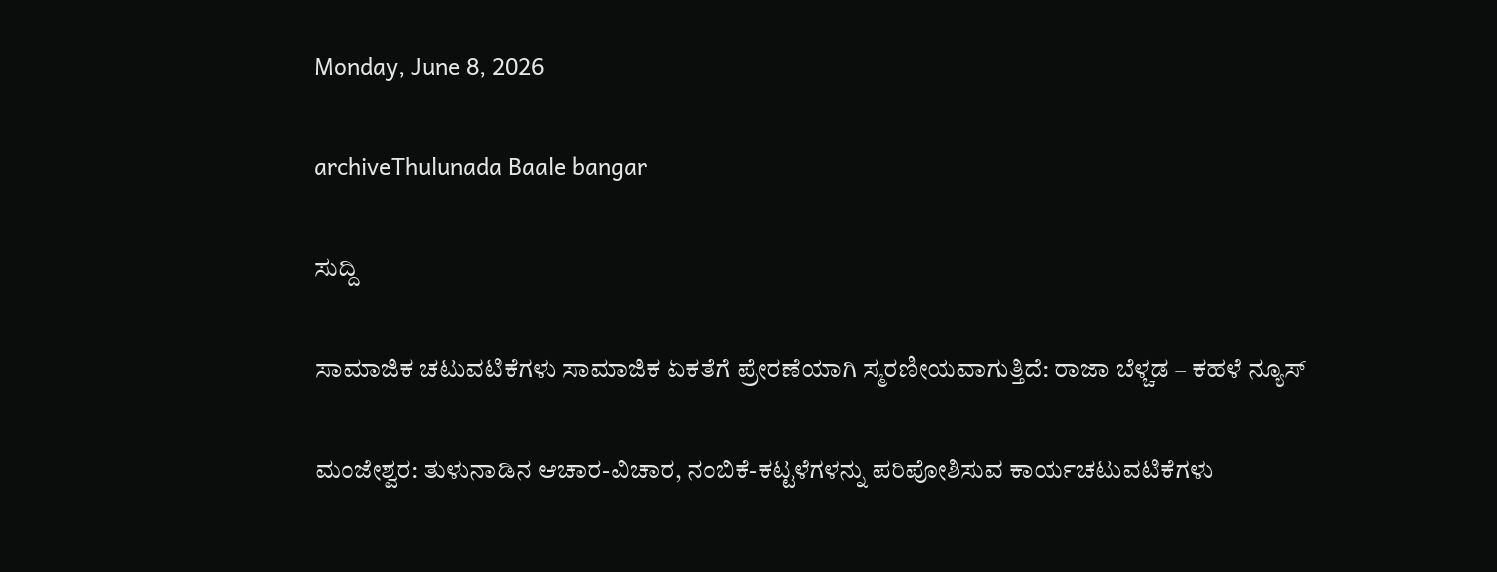Monday, June 8, 2026

archiveThulunada Baale bangar

ಸುದ್ದಿ

ಸಾಮಾಜಿಕ ಚಟುವಟಿಕೆಗಳು ಸಾಮಾಜಿಕ ಏಕತೆಗೆ ಪ್ರೇರಣೆಯಾಗಿ ಸ್ಮರಣೀಯವಾಗುತ್ತಿದೆ: ರಾಜಾ ಬೆಳ್ಚಡ – ಕಹಳೆ ನ್ಯೂಸ್

ಮಂಜೇಶ್ವರ: ತುಳುನಾಡಿನ ಆಚಾರ-ವಿಚಾರ, ನಂಬಿಕೆ-ಕಟ್ಟಳೆಗಳನ್ನು ಪರಿಪೋಶಿಸುವ ಕಾರ್ಯಚಟುವಟಿಕೆಗಳು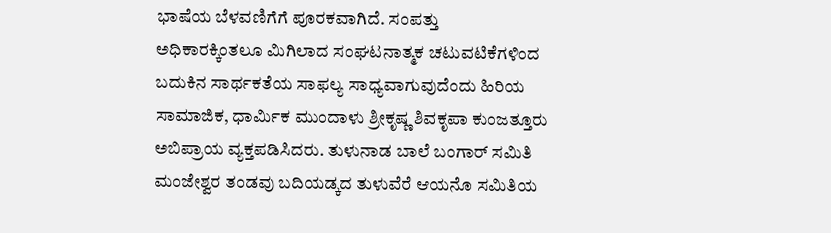ಭಾಷೆಯ ಬೆಳವಣಿಗೆಗೆ ಪೂರಕವಾಗಿದೆ. ಸಂಪತ್ತು ಅಧಿಕಾರಕ್ಕಿಂತಲೂ ಮಿಗಿಲಾದ ಸಂಘಟನಾತ್ಮಕ ಚಟುವಟಿಕೆಗಳಿಂದ ಬದುಕಿನ ಸಾರ್ಥಕತೆಯ ಸಾಫಲ್ಯ ಸಾಧ್ಯವಾಗುವುದೆಂದು ಹಿರಿಯ ಸಾಮಾಜಿಕ, ಧಾರ್ಮಿಕ ಮುಂದಾಳು ಶ್ರೀಕೃಷ್ಣ ಶಿವಕೃಪಾ ಕುಂಜತ್ತೂರು ಅಬಿಪ್ರಾಯ ವ್ಯಕ್ತಪಡಿಸಿದರು. ತುಳುನಾಡ ಬಾಲೆ ಬಂಗಾರ್ ಸಮಿತಿ ಮಂಜೇಶ್ವರ ತಂಡವು ಬದಿಯಡ್ಕದ ತುಳುವೆರೆ ಆಯನೊ ಸಮಿತಿಯ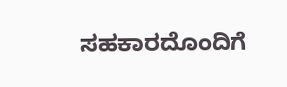ಸಹಕಾರದೊಂದಿಗೆ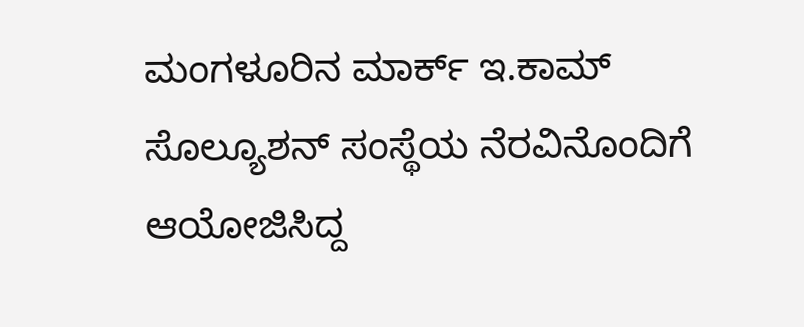ಮಂಗಳೂರಿನ ಮಾರ್ಕ್ ಇ.ಕಾಮ್ ಸೊಲ್ಯೂಶನ್ ಸಂಸ್ಥೆಯ ನೆರವಿನೊಂದಿಗೆ ಆಯೋಜಿಸಿದ್ದ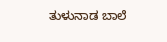ತುಳುನಾಡ ಬಾಲೆ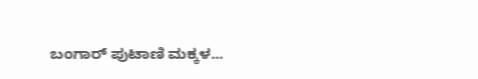ಬಂಗಾರ್ ಪುಟಾಣಿ ಮಕ್ಕಳ...